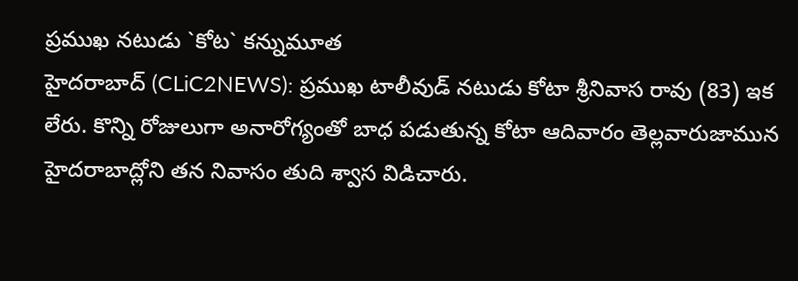ప్రముఖ నటుడు `కోట` కన్నుమూత
హైదరాబాద్ (CLiC2NEWS): ప్రముఖ టాలీవుడ్ నటుడు కోటా శ్రీనివాస రావు (83) ఇక లేరు. కొన్ని రోజులుగా అనారోగ్యంతో బాధ పడుతున్న కోటా ఆదివారం తెల్లవారుజామున హైదరాబాద్లోని తన నివాసం తుది శ్వాస విడిచారు.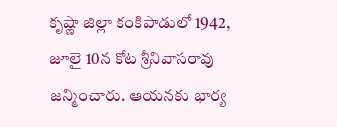కృష్ణా జిల్లా కంకిపాడులో 1942, జూలై 10న కోట శ్రీనివాసరావు జన్మించారు. ఆయనకు భార్య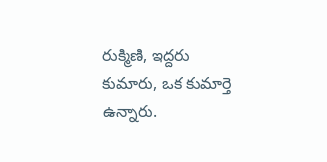రుక్మిణి, ఇద్దరు కుమారు, ఒక కుమార్తె ఉన్నారు.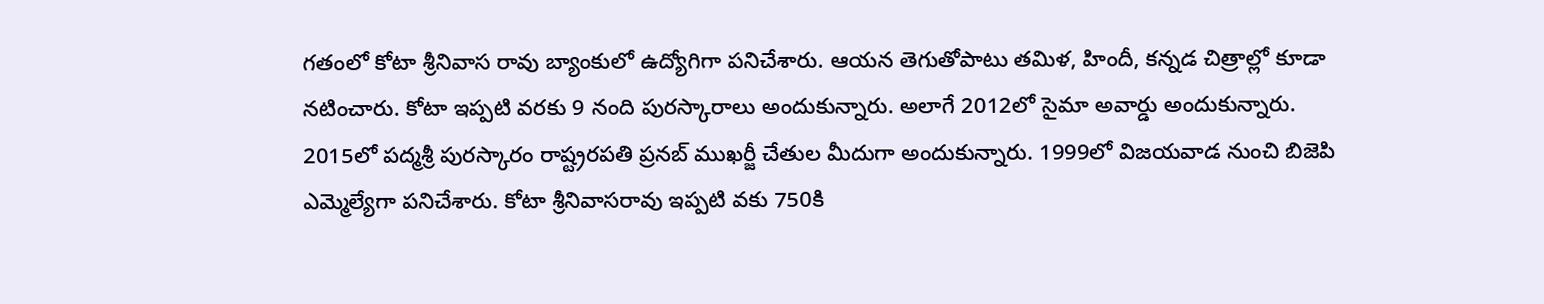గతంలో కోటా శ్రీనివాస రావు బ్యాంకులో ఉద్యోగిగా పనిచేశారు. ఆయన తెగుతోపాటు తమిళ, హిందీ, కన్నడ చిత్రాల్లో కూడా నటించారు. కోటా ఇప్పటి వరకు 9 నంది పురస్కారాలు అందుకున్నారు. అలాగే 2012లో సైమా అవార్డు అందుకున్నారు. 2015లో పద్మశ్రీ పురస్కారం రాష్ట్రరపతి ప్రనబ్ ముఖర్జీ చేతుల మీదుగా అందుకున్నారు. 1999లో విజయవాడ నుంచి బిజెపి ఎమ్మెల్యేగా పనిచేశారు. కోటా శ్రీనివాసరావు ఇప్పటి వకు 750కి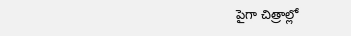పైగా చిత్రాల్లో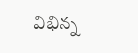విభిన్న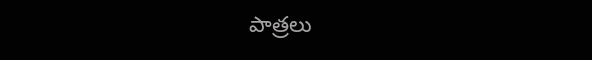పాత్రలు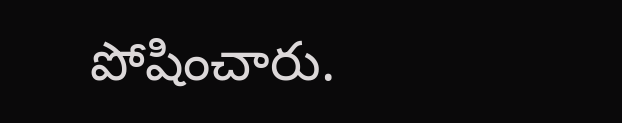పోషించారు.